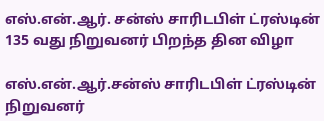எஸ்.என்.ஆர். சன்ஸ் சாரிடபிள் ட்ரஸ்டின் 135 வது நிறுவனர் பிறந்த தின விழா

எஸ்.என்.ஆர்.சன்ஸ் சாரிடபிள் ட்ரஸ்டின் நிறுவனர்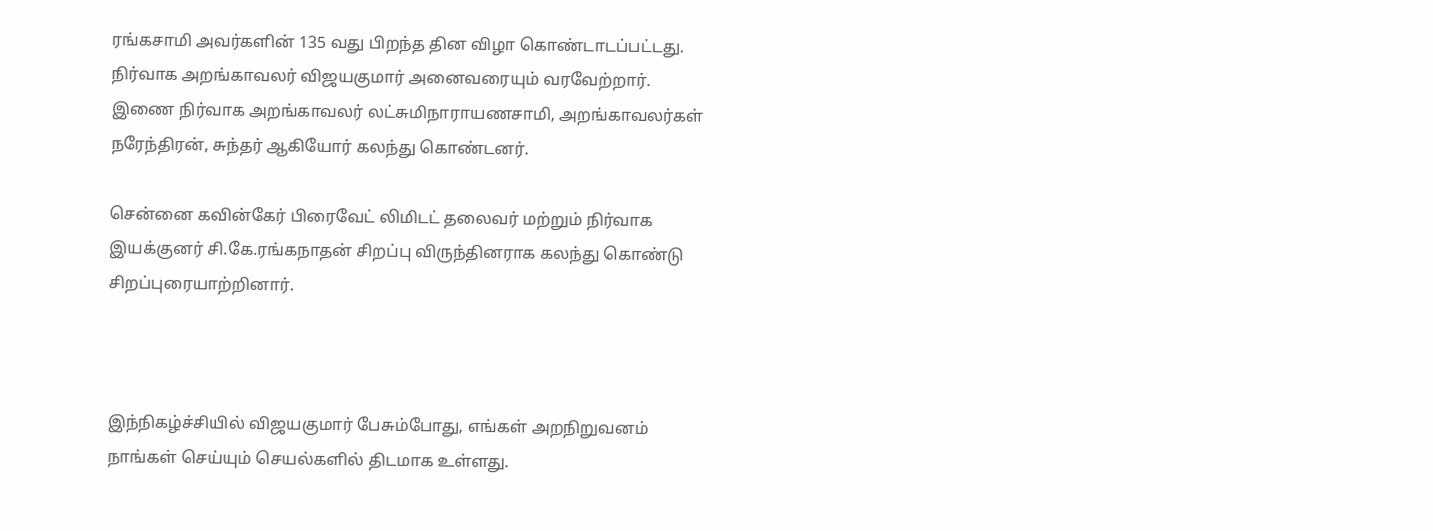ரங்கசாமி அவர்களின் 135 வது பிறந்த தின விழா கொண்டாடப்பட்டது. நிர்வாக அறங்காவலர் விஜயகுமார் அனைவரையும் வரவேற்றார். இணை நிர்வாக அறங்காவலர் லட்சுமிநாராயணசாமி, அறங்காவலர்கள் நரேந்திரன், சுந்தர் ஆகியோர் கலந்து கொண்டனர்.

சென்னை கவின்கேர் பிரைவேட் லிமிடட் தலைவர் மற்றும் நிர்வாக இயக்குனர் சி.கே.ரங்கநாதன் சிறப்பு விருந்தினராக கலந்து கொண்டு சிறப்புரையாற்றினார்.



இந்நிகழ்ச்சியில் விஜயகுமார் பேசும்போது, எங்கள் அறநிறுவனம் நாங்கள் செய்யும் செயல்களில் திடமாக உள்ளது.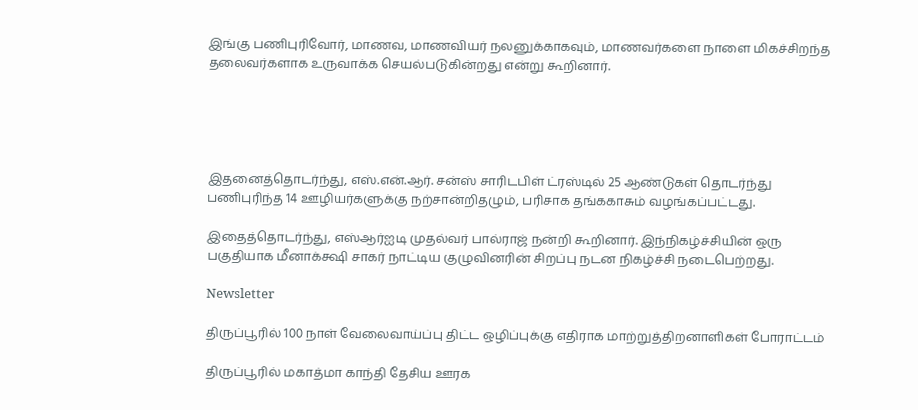இங்கு பணிபுரிவோர், மாணவ, மாணவியர் நலனுக்காகவும், மாணவர்களை நாளை மிகச்சிறந்த தலைவர்களாக உருவாக்க செயல்படுகின்றது என்று கூறினார்.





இதனைத்தொடர்ந்து, எஸ்.என்.ஆர். சன்ஸ் சாரிடபிள் ட்ரஸ்டில் 25 ஆண்டுகள் தொடர்ந்து பணிபுரிந்த 14 ஊழியர்களுக்கு நற்சான்றிதழும், பரிசாக தங்ககாசும் வழங்கப்பட்டது.

இதைத்தொடர்ந்து, எஸ்ஆர்ஐடி முதல்வர் பால்ராஜ் நன்றி கூறினார். இந்நிகழ்ச்சியின் ஒரு பகுதியாக மீனாக்க்ஷி சாகர் நாட்டிய குழுவினரின் சிறப்பு நடன நிகழ்ச்சி நடைபெற்றது.

Newsletter

திருப்பூரில் 100 நாள் வேலைவாய்ப்பு திட்ட ஒழிப்புக்கு எதிராக மாற்றுத்திறனாளிகள் போராட்டம்

திருப்பூரில் மகாத்மா காந்தி தேசிய ஊரக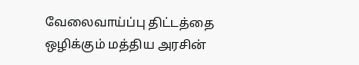வேலைவாய்ப்பு திட்டத்தை ஒழிக்கும் மத்திய அரசின்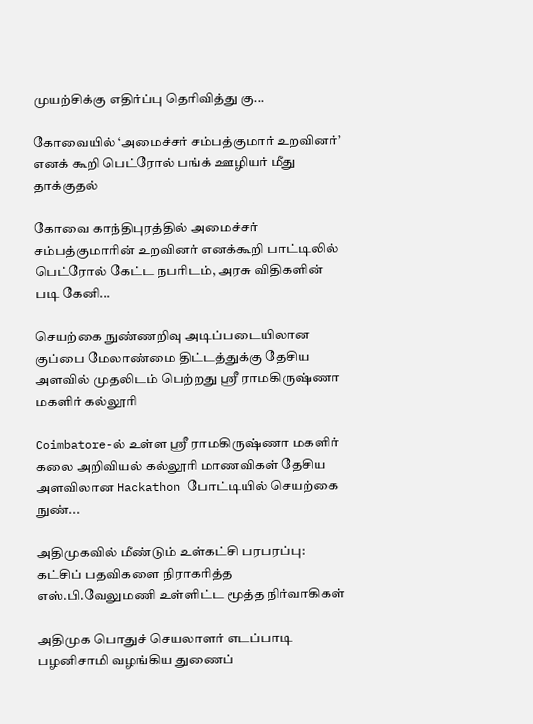முயற்சிக்கு எதிர்ப்பு தெரிவித்து கு...

கோவையில் ‘அமைச்சர் சம்பத்குமார் உறவினர்’ எனக் கூறி பெட்ரோல் பங்க் ஊழியர் மீது தாக்குதல்

கோவை காந்திபுரத்தில் அமைச்சர் சம்பத்குமாரின் உறவினர் எனக்கூறி பாட்டிலில் பெட்ரோல் கேட்ட நபரிடம், அரசு விதிகளின் படி கேனி...

செயற்கை நுண்ணறிவு அடிப்படையிலான குப்பை மேலாண்மை திட்டத்துக்கு தேசிய அளவில் முதலிடம் பெற்றது ஶ்ரீ ராமகிருஷ்ணா மகளிர் கல்லூரி

Coimbatore-ல் உள்ள ஶ்ரீ ராமகிருஷ்ணா மகளிர் கலை அறிவியல் கல்லூரி மாணவிகள் தேசிய அளவிலான Hackathon போட்டியில் செயற்கை நுண்...

அதிமுகவில் மீண்டும் உள்கட்சி பரபரப்பு: கட்சிப் பதவிகளை நிராகரித்த எஸ்.பி.வேலுமணி உள்ளிட்ட மூத்த நிர்வாகிகள்

அதிமுக பொதுச் செயலாளர் எடப்பாடி பழனிசாமி வழங்கிய துணைப்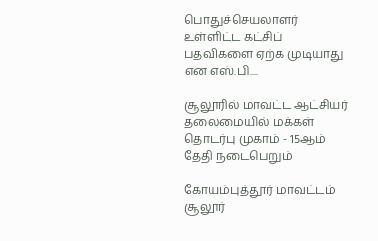பொதுச்செயலாளர் உள்ளிட்ட கட்சிப் பதவிகளை ஏற்க முடியாது என எஸ்.பி....

சூலூரில் மாவட்ட ஆட்சியர் தலைமையில் மக்கள் தொடர்பு முகாம் - 15ஆம் தேதி நடைபெறும்

கோயம்புத்தூர் மாவட்டம் சூலூர்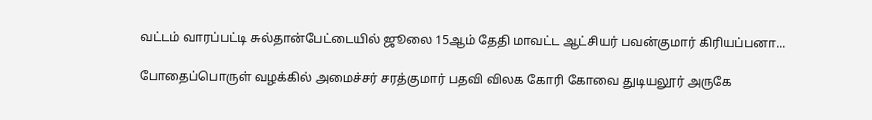வட்டம் வாரப்பட்டி சுல்தான்பேட்டையில் ஜூலை 15ஆம் தேதி மாவட்ட ஆட்சியர் பவன்குமார் கிரியப்பனா...

போதைப்பொருள் வழக்கில் அமைச்சர் சரத்குமார் பதவி விலக கோரி கோவை துடியலூர் அருகே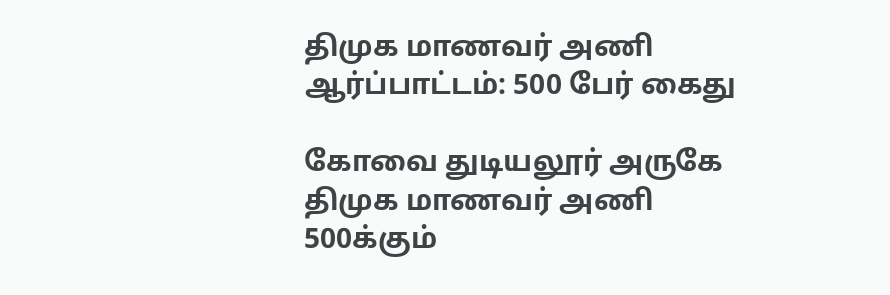திமுக மாணவர் அணி ஆர்ப்பாட்டம்: 500 பேர் கைது

கோவை துடியலூர் அருகே திமுக மாணவர் அணி 500க்கும்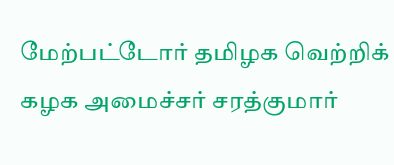மேற்பட்டோர் தமிழக வெற்றிக் கழக அமைச்சர் சரத்குமார்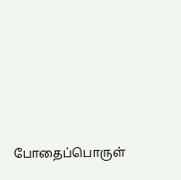போதைப்பொருள்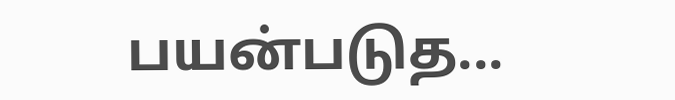பயன்படுத...